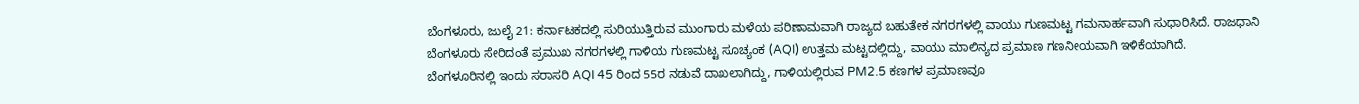ಬೆಂಗಳೂರು, ಜುಲೈ 21: ಕರ್ನಾಟಕದಲ್ಲಿ ಸುರಿಯುತ್ತಿರುವ ಮುಂಗಾರು ಮಳೆಯ ಪರಿಣಾಮವಾಗಿ ರಾಜ್ಯದ ಬಹುತೇಕ ನಗರಗಳಲ್ಲಿ ವಾಯು ಗುಣಮಟ್ಟ ಗಮನಾರ್ಹವಾಗಿ ಸುಧಾರಿಸಿದೆ. ರಾಜಧಾನಿ ಬೆಂಗಳೂರು ಸೇರಿದಂತೆ ಪ್ರಮುಖ ನಗರಗಳಲ್ಲಿ ಗಾಳಿಯ ಗುಣಮಟ್ಟ ಸೂಚ್ಯಂಕ (AQI) ಉತ್ತಮ ಮಟ್ಟದಲ್ಲಿದ್ದು, ವಾಯು ಮಾಲಿನ್ಯದ ಪ್ರಮಾಣ ಗಣನೀಯವಾಗಿ ಇಳಿಕೆಯಾಗಿದೆ.
ಬೆಂಗಳೂರಿನಲ್ಲಿ ಇಂದು ಸರಾಸರಿ AQI 45 ರಿಂದ 55ರ ನಡುವೆ ದಾಖಲಾಗಿದ್ದು, ಗಾಳಿಯಲ್ಲಿರುವ PM2.5 ಕಣಗಳ ಪ್ರಮಾಣವೂ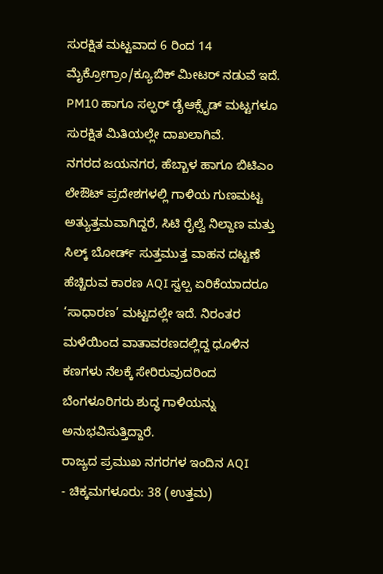ಸುರಕ್ಷಿತ ಮಟ್ಟವಾದ 6 ರಿಂದ 14 ಮೈಕ್ರೋಗ್ರಾಂ/ಕ್ಯೂಬಿಕ್ ಮೀಟರ್ ನಡುವೆ ಇದೆ. PM10 ಹಾಗೂ ಸಲ್ಫರ್ ಡೈಆಕ್ಸೈಡ್ ಮಟ್ಟಗಳೂ ಸುರಕ್ಷಿತ ಮಿತಿಯಲ್ಲೇ ದಾಖಲಾಗಿವೆ.
ನಗರದ ಜಯನಗರ, ಹೆಬ್ಬಾಳ ಹಾಗೂ ಬಿಟಿಎಂ ಲೇಔಟ್ ಪ್ರದೇಶಗಳಲ್ಲಿ ಗಾಳಿಯ ಗುಣಮಟ್ಟ ಅತ್ಯುತ್ತಮವಾಗಿದ್ದರೆ, ಸಿಟಿ ರೈಲ್ವೆ ನಿಲ್ದಾಣ ಮತ್ತು ಸಿಲ್ಕ್ ಬೋರ್ಡ್ ಸುತ್ತಮುತ್ತ ವಾಹನ ದಟ್ಟಣೆ ಹೆಚ್ಚಿರುವ ಕಾರಣ AQI ಸ್ವಲ್ಪ ಏರಿಕೆಯಾದರೂ ‘ಸಾಧಾರಣ’ ಮಟ್ಟದಲ್ಲೇ ಇದೆ. ನಿರಂತರ ಮಳೆಯಿಂದ ವಾತಾವರಣದಲ್ಲಿದ್ದ ಧೂಳಿನ ಕಣಗಳು ನೆಲಕ್ಕೆ ಸೇರಿರುವುದರಿಂದ ಬೆಂಗಳೂರಿಗರು ಶುದ್ಧ ಗಾಳಿಯನ್ನು ಅನುಭವಿಸುತ್ತಿದ್ದಾರೆ.
ರಾಜ್ಯದ ಪ್ರಮುಖ ನಗರಗಳ ಇಂದಿನ AQI
- ಚಿಕ್ಕಮಗಳೂರು: 38 (ಉತ್ತಮ)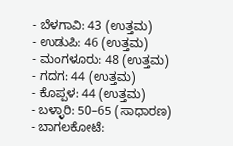- ಬೆಳಗಾವಿ: 43 (ಉತ್ತಮ)
- ಉಡುಪಿ: 46 (ಉತ್ತಮ)
- ಮಂಗಳೂರು: 48 (ಉತ್ತಮ)
- ಗದಗ: 44 (ಉತ್ತಮ)
- ಕೊಪ್ಪಳ: 44 (ಉತ್ತಮ)
- ಬಳ್ಳಾರಿ: 50–65 (ಸಾಧಾರಣ)
- ಬಾಗಲಕೋಟೆ: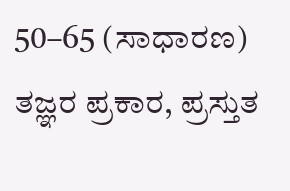50–65 (ಸಾಧಾರಣ)
ತಜ್ಞರ ಪ್ರಕಾರ, ಪ್ರಸ್ತುತ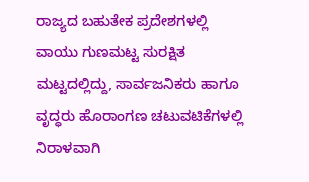ರಾಜ್ಯದ ಬಹುತೇಕ ಪ್ರದೇಶಗಳಲ್ಲಿ ವಾಯು ಗುಣಮಟ್ಟ ಸುರಕ್ಷಿತ ಮಟ್ಟದಲ್ಲಿದ್ದು, ಸಾರ್ವಜನಿಕರು ಹಾಗೂ ವೃದ್ಧರು ಹೊರಾಂಗಣ ಚಟುವಟಿಕೆಗಳಲ್ಲಿ ನಿರಾಳವಾಗಿ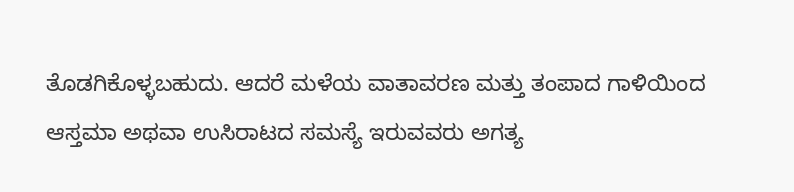ತೊಡಗಿಕೊಳ್ಳಬಹುದು. ಆದರೆ ಮಳೆಯ ವಾತಾವರಣ ಮತ್ತು ತಂಪಾದ ಗಾಳಿಯಿಂದ ಆಸ್ತಮಾ ಅಥವಾ ಉಸಿರಾಟದ ಸಮಸ್ಯೆ ಇರುವವರು ಅಗತ್ಯ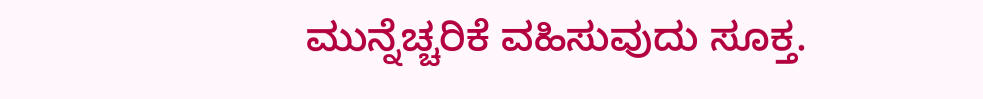ಮುನ್ನೆಚ್ಚರಿಕೆ ವಹಿಸುವುದು ಸೂಕ್ತ.